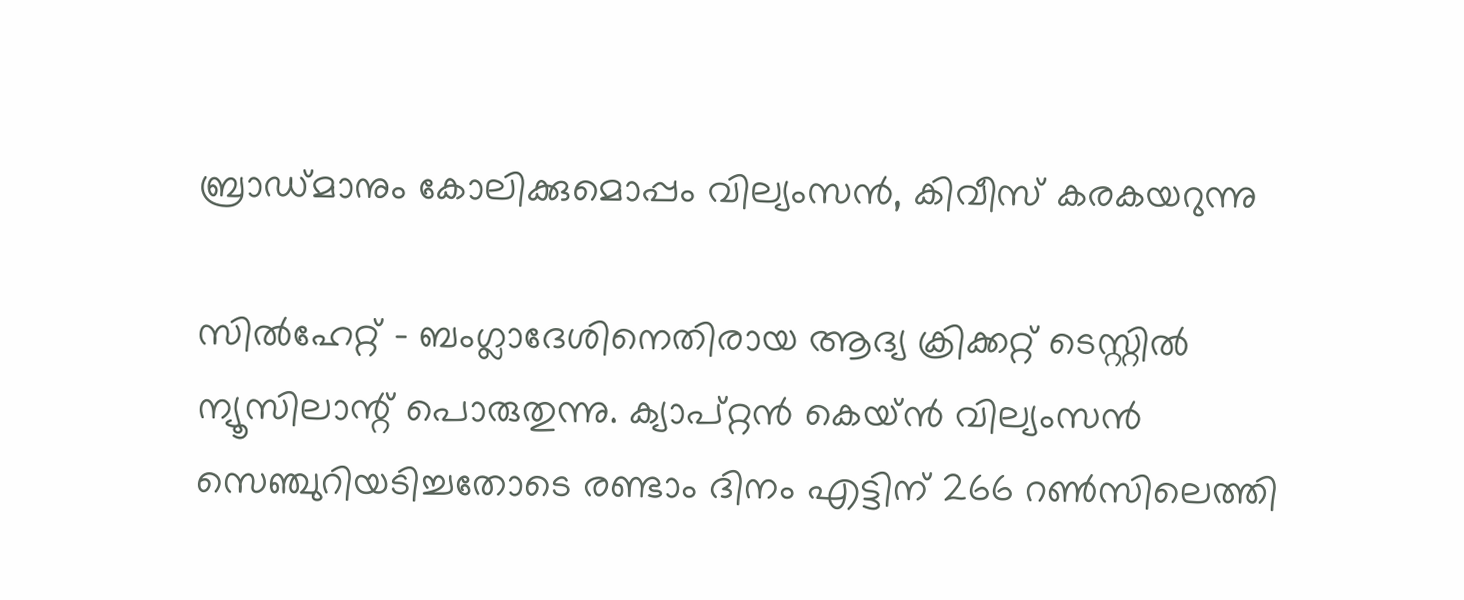ബ്രാഡ്മാനും കോലിക്കുമൊപ്പം വില്യംസന്‍, കിവീസ് കരകയറുന്നു

സില്‍ഹേറ്റ് - ബംഗ്ലാദേശിനെതിരായ ആദ്യ ക്രിക്കറ്റ് ടെസ്റ്റില്‍ ന്യൂസിലാന്റ് പൊരുതുന്നു. ക്യാപ്റ്റന്‍ കെയ്ന്‍ വില്യംസന്‍ സെഞ്ചുറിയടിച്ചതോടെ രണ്ടാം ദിനം എട്ടിന് 266 റണ്‍സിലെത്തി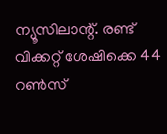ന്യൂസിലാന്റ്. രണ്ട് വിക്കറ്റ് ശേഷിക്കെ 44 റണ്‍സ്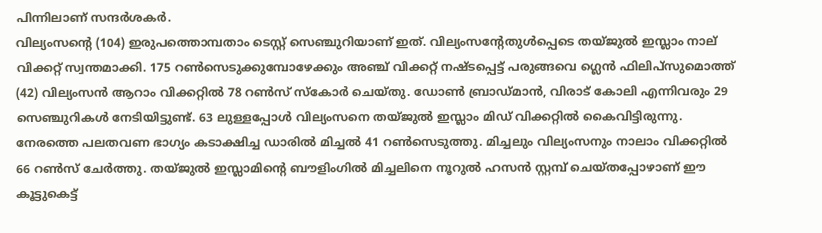പിന്നിലാണ് സന്ദര്‍ശകര്‍.
വില്യംസന്റെ (104) ഇരുപത്തൊമ്പതാം ടെസ്റ്റ് സെഞ്ചുറിയാണ് ഇത്. വില്യംസന്റേതുള്‍പ്പെടെ തയ്ജുല്‍ ഇസ്ലാം നാല് വിക്കറ്റ് സ്വന്തമാക്കി. 175 റണ്‍സെടുക്കുമ്പോഴേക്കും അഞ്ച് വിക്കറ്റ് നഷ്ടപ്പെട്ട് പരുങ്ങവെ ഗ്ലെന്‍ ഫിലിപ്‌സുമൊത്ത് (42) വില്യംസന്‍ ആറാം വിക്കറ്റില്‍ 78 റണ്‍സ് സ്‌കോര്‍ ചെയ്തു. ഡോണ്‍ ബ്രാഡ്മാന്‍, വിരാട് കോലി എന്നിവരും 29 സെഞ്ചുറികള്‍ നേടിയിട്ടുണ്ട്. 63 ലുള്ളപ്പോള്‍ വില്യംസനെ തയ്ജുല്‍ ഇസ്ലാം മിഡ് വിക്കറ്റില്‍ കൈവിട്ടിരുന്നു.
നേരത്തെ പലതവണ ഭാഗ്യം കടാക്ഷിച്ച ഡാരില്‍ മിച്ചല്‍ 41 റണ്‍സെടുത്തു. മിച്ചലും വില്യംസനും നാലാം വിക്കറ്റില്‍ 66 റണ്‍സ് ചേര്‍ത്തു. തയ്ജുല്‍ ഇസ്ലാമിന്റെ ബൗളിംഗില്‍ മിച്ചലിനെ നൂറുല്‍ ഹസന്‍ സ്റ്റമ്പ് ചെയ്തപ്പോഴാണ് ഈ കൂട്ടുകെട്ട്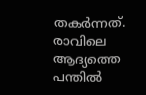തകര്‍ന്നത്.
രാവിലെ ആദ്യത്തെ പന്തില്‍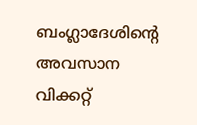ബംഗ്ലാദേശിന്റെ അവസാന വിക്കറ്റ്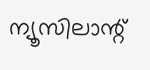ന്യൂസിലാന്റ്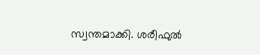സ്വന്തമാക്കി. ശരീഫുല്‍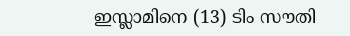ഇസ്ലാമിനെ (13) ടിം സൗതി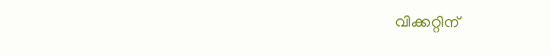വിക്കറ്റിന്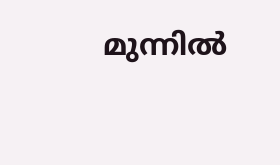മുന്നില്‍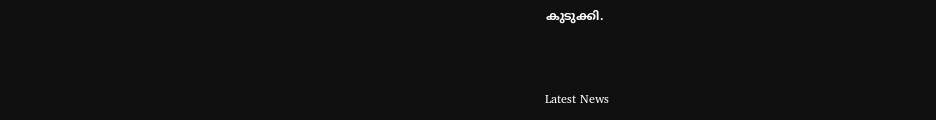കുടുക്കി.


Latest News